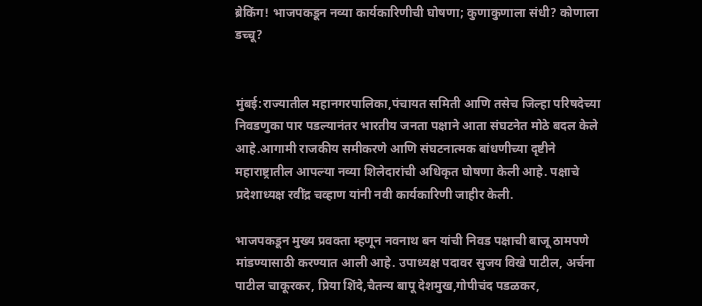ब्रेकिंग! भाजपकडून नव्या कार्यकारिणीची घोषणा; कुणाकुणाला संधी? कोणाला डच्चू?


मुंबई:राज्यातील महानगरपालिका,पंचायत समिती आणि तसेच जिल्हा परिषदेच्या निवडणुका पार पडल्यानंतर भारतीय जनता पक्षाने आता संघटनेत मोठे बदल केले आहे.आगामी राजकीय समीकरणे आणि संघटनात्मक बांधणीच्या दृष्टीने महाराष्ट्रातील आपल्या नव्या शिलेदारांची अधिकृत घोषणा केली आहे. पक्षाचे प्रदेशाध्यक्ष रवींद्र चव्हाण यांनी नवी कार्यकारिणी जाहीर केली.

भाजपकडून मुख्य प्रवक्ता म्हणून नवनाथ बन यांची निवड पक्षाची बाजू ठामपणे मांडण्यासाठी करण्यात आली आहे. उपाध्यक्ष पदावर सुजय विखे पाटील, अर्चना पाटील चाकूरकर, प्रिया शिंदे,चैतन्य बापू देशमुख,गोपीचंद पडळकर,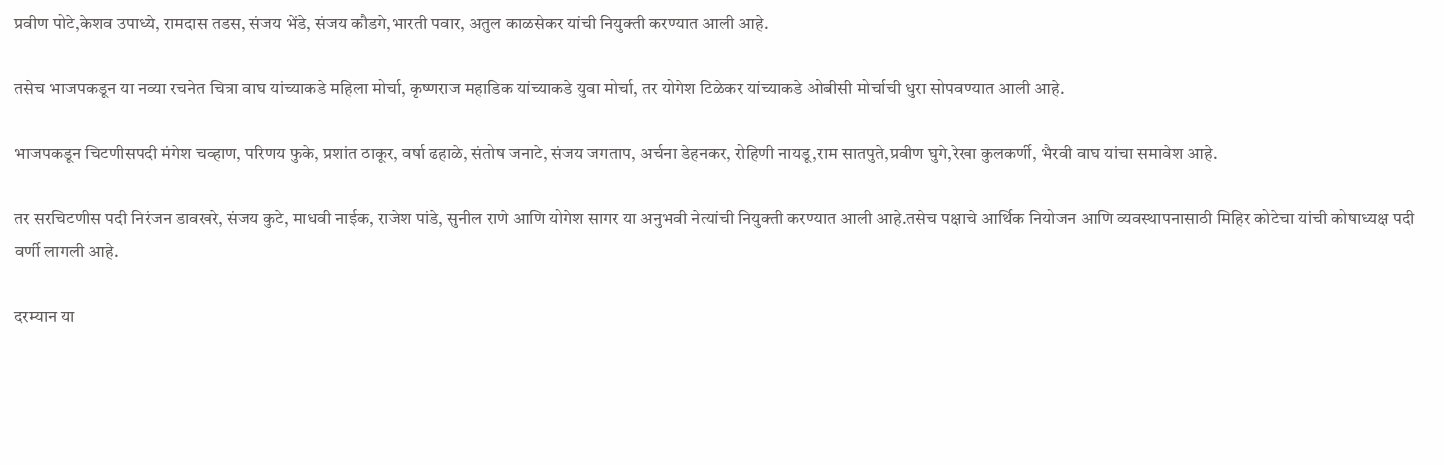प्रवीण पोटे,केशव उपाध्ये, रामदास तडस, संजय भेंडे, संजय कौडगे,भारती पवार, अतुल काळसेकर यांची नियुक्ती करण्यात आली आहे.

तसेच भाजपकडून या नव्या रचनेत चित्रा वाघ यांच्याकडे महिला मोर्चा, कृष्णराज महाडिक यांच्याकडे युवा मोर्चा, तर योगेश टिळेकर यांच्याकडे ओबीसी मोर्चाची धुरा सोपवण्यात आली आहे.

भाजपकडून चिटणीसपदी मंगेश चव्हाण, परिणय फुके, प्रशांत ठाकूर, वर्षा ढहाळे, संतोष जनाटे, संजय जगताप, अर्चना डेहनकर, रोहिणी नायडू,राम सातपुते,प्रवीण घुगे,रेखा कुलकर्णी, भैरवी वाघ यांचा समावेश आहे.

तर सरचिटणीस पदी निरंजन डावखरे, संजय कुटे, माधवी नाईक, राजेश पांडे, सुनील राणे आणि योगेश सागर या अनुभवी नेत्यांची नियुक्ती करण्यात आली आहे.तसेच पक्षाचे आर्थिक नियोजन आणि व्यवस्थापनासाठी मिहिर कोटेचा यांची कोषाध्यक्ष पदी वर्णी लागली आहे.

दरम्यान या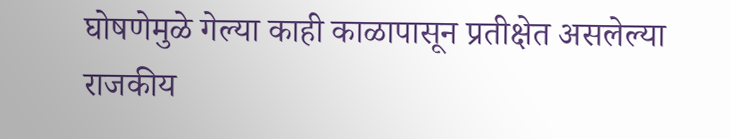घोषणेमुळे गेल्या काही काळापासून प्रतीक्षेत असलेल्या राजकीय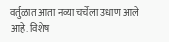वर्तुळात आता नव्या चर्चेला उधाण आले आहे. विशेष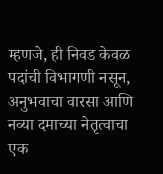म्हणजे, ही निवड केवळ पदांची विभागणी नसून, अनुभवाचा वारसा आणि नव्या दमाच्या नेतृत्वाचा एक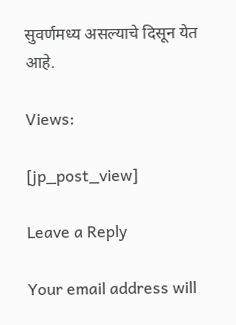सुवर्णमध्य असल्याचे दिसून येत आहे.

Views:

[jp_post_view]

Leave a Reply

Your email address will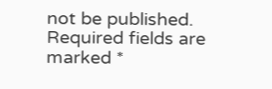not be published. Required fields are marked *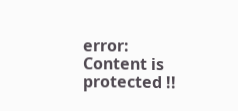error: Content is protected !!